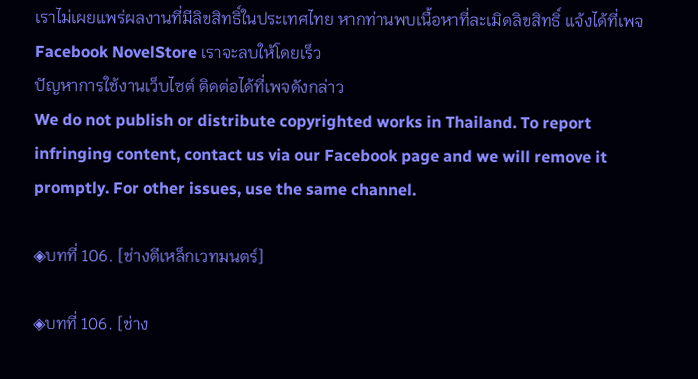เราไม่เผยแพร่ผลงานที่มีลิขสิทธิ์ในประเทศไทย หากท่านพบเนื้อหาที่ละเมิดลิขสิทธิ์ แจ้งได้ที่เพจ Facebook NovelStore เราจะลบให้โดยเร็ว
ปัญหาการใช้งานเว็บไซต์ ติดต่อได้ที่เพจดังกล่าว
We do not publish or distribute copyrighted works in Thailand. To report infringing content, contact us via our Facebook page and we will remove it promptly. For other issues, use the same channel.

◈บทที่ 106. [ช่างตีเหล็กเวทมนตร์]

◈บทที่ 106. [ช่าง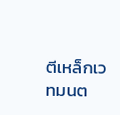ตีเหล็กเวทมนต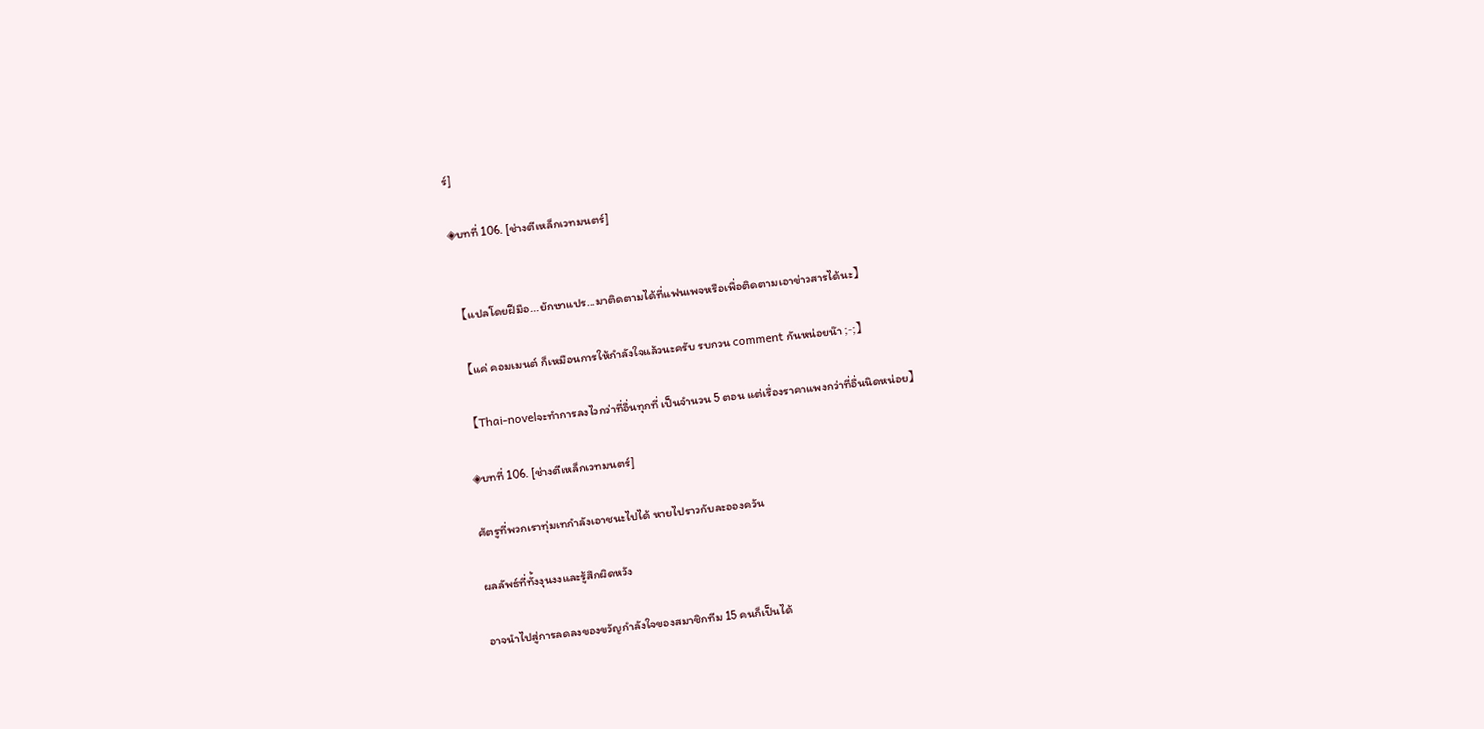ร์]

◈บทที่ 106. [ช่างตีเหล็กเวทมนตร์]


【แปลโดยฝีมือ...ยักษาแปร...มาติดตามได้ที่แฟนเพจหรือเพื่อติดตามเอาข่าวสารได้นะ】

【แค่ คอมเมนต์ ก็เหมือนการให้กำลังใจแล้วนะครับ รบกวน comment กันหน่อยน๊า ;-;】

【Thai-novelจะทำการลงไวกว่าที่อื่นทุกที่ เป็นจำนวน 5 ตอน แต่เรื่องราคาแพงกว่าที่อื่นนิดหน่อย】

◈บทที่ 106. [ช่างตีเหล็กเวทมนตร์]

ศัตรูที่พวกเราทุ่มเทกำลังเอาชนะไปได้ หายไปราวกับละอองควัน

ผลลัพธ์ที่ทั้งงุนงงและรู้สึกผิดหวัง

อาจนำไปสู่การลดลงของขวัญกำลังใจของสมาชิกทีม 15 คนก็เป็นได้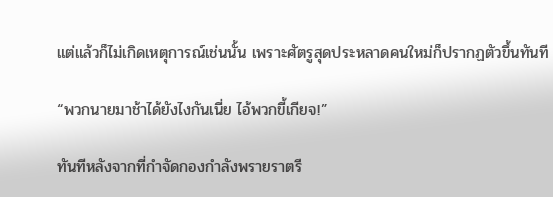แต่แล้วก็ไม่เกิดเหตุการณ์เช่นนั้น เพราะศัตรูสุดประหลาดคนใหม่ก็ปรากฏตัวขึ้นทันที

“พวกนายมาช้าได้ยังไงกันเนี่ย ไอ้พวกขี้เกียจ!”

ทันทีหลังจากที่กำจัดกองกำลังพรายราตรี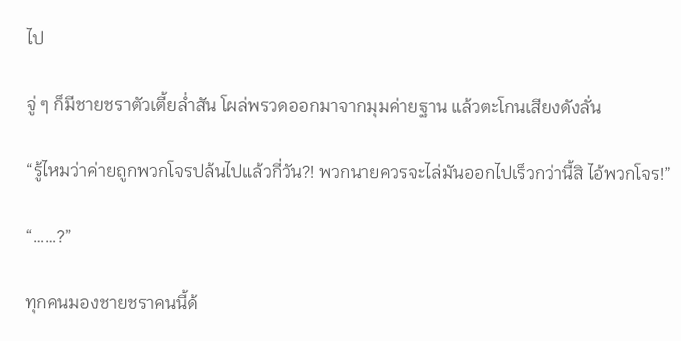ไป

จู่ ๆ ก็มีชายชราตัวเตี้ยล่ำสัน โผล่พรวดออกมาจากมุมค่ายฐาน แล้วตะโกนเสียงดังลั่น

“รู้ไหมว่าค่ายถูกพวกโจรปล้นไปแล้วกี่วัน?! พวกนายควรจะไล่มันออกไปเร็วกว่านี้สิ ไอ้พวกโจร!”

“……?”

ทุกคนมองชายชราคนนี้ด้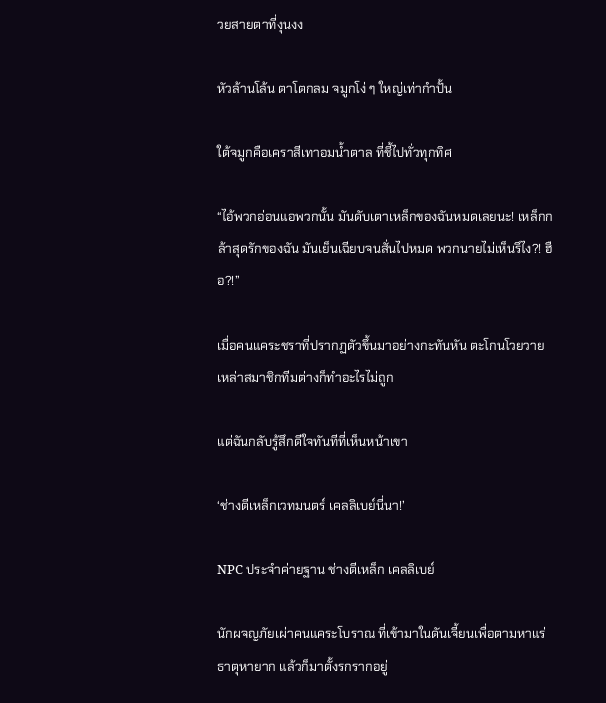วยสายตาที่งุนงง

หัวล้านโล้น ตาโตกลม จมูกโง่ ๆ ใหญ่เท่ากำปั้น

ใต้จมูกคือเคราสีเทาอมน้ำตาล ที่ชี้ไปทั่วทุกทิศ

“ไอ้พวกอ่อนแอพวกนั้น มันดับเตาเหล็กของฉันหมดเลยนะ! เหล็กกล้าสุดรักของฉัน มันเย็นเฉียบจนสั่นไปหมด พวกนายไม่เห็นรึไง?! ฮือ?!”

เมื่อคนแคระชราที่ปรากฏตัวขึ้นมาอย่างกะทันหัน ตะโกนโวยวาย เหล่าสมาชิกทีมต่างก็ทำอะไรไม่ถูก

แต่ฉันกลับรู้สึกดีใจทันทีที่เห็นหน้าเขา

‘ช่างตีเหล็กเวทมนตร์ เคลลิเบย์นี่นา!’

NPC ประจำค่ายฐาน ช่างตีเหล็ก เคลลิเบย์

นักผจญภัยเผ่าคนแคระโบราณ ที่เข้ามาในดันเจี้ยนเพื่อตามหาแร่ธาตุหายาก แล้วก็มาตั้งรกรากอยู่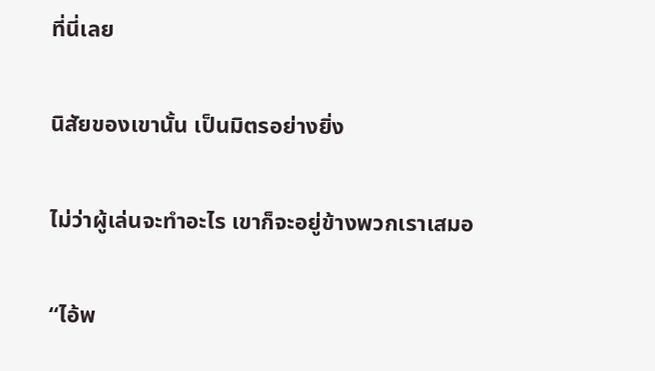ที่นี่เลย

นิสัยของเขานั้น เป็นมิตรอย่างยิ่ง

ไม่ว่าผู้เล่นจะทำอะไร เขาก็จะอยู่ข้างพวกเราเสมอ

“ไอ้พ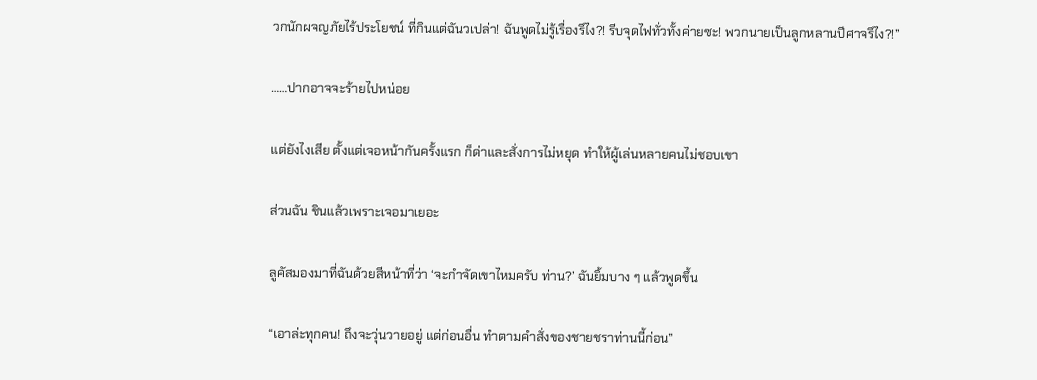วกนักผจญภัยไร้ประโยชน์ ที่กินแต่ฉันวเปล่า! ฉันพูดไม่รู้เรื่องรึไง?! รีบจุดไฟทั่วทั้งค่ายซะ! พวกนายเป็นลูกหลานปีศาจรึไง?!”

……ปากอาจจะร้ายไปหน่อย

แต่ยังไงเสีย ตั้งแต่เจอหน้ากันครั้งแรก ก็ด่าและสั่งการไม่หยุด ทำให้ผู้เล่นหลายคนไม่ชอบเขา

ส่วนฉัน ชินแล้วเพราะเจอมาเยอะ

ลูคัสมองมาที่ฉันด้วยสีหน้าที่ว่า ‘จะกำจัดเขาไหมครับ ท่าน?’ ฉันยิ้มบาง ๆ แล้วพูดขึ้น

“เอาล่ะทุกคน! ถึงจะวุ่นวายอยู่ แต่ก่อนอื่น ทำตามคำสั่งของชายชราท่านนี้ก่อน”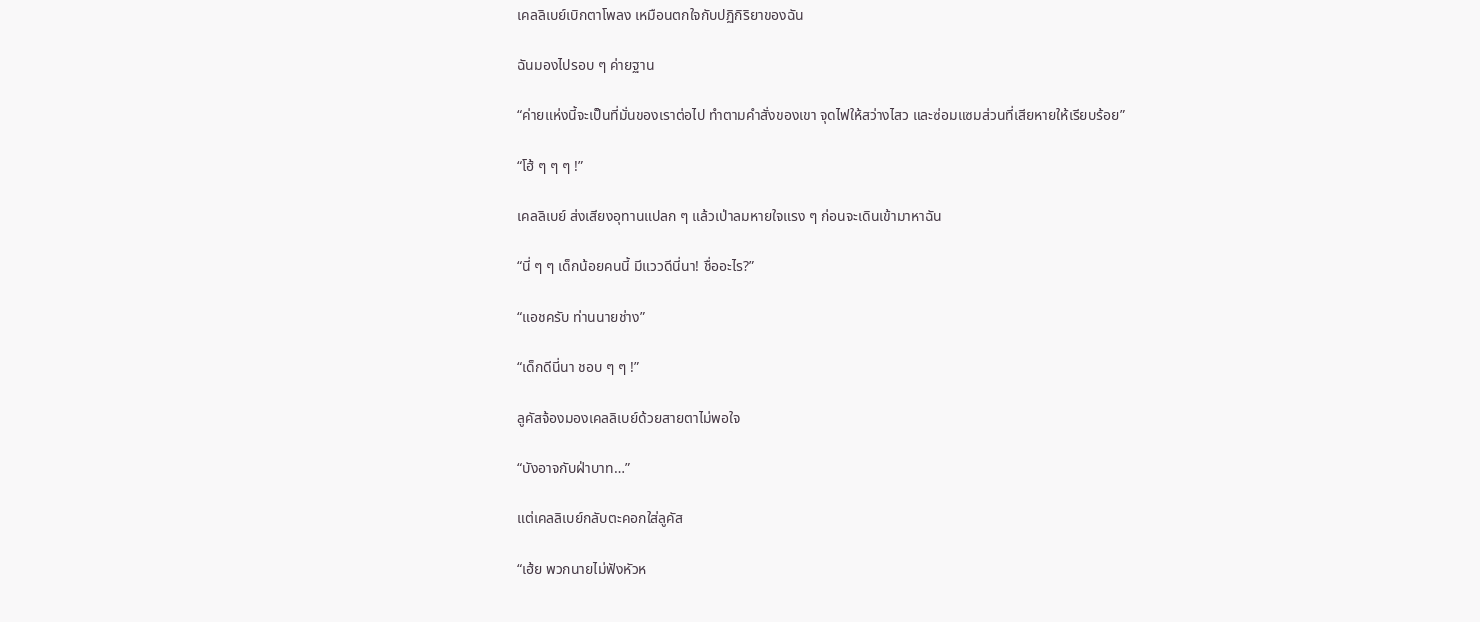เคลลิเบย์เบิกตาโพลง เหมือนตกใจกับปฏิกิริยาของฉัน

ฉันมองไปรอบ ๆ ค่ายฐาน

“ค่ายแห่งนี้จะเป็นที่มั่นของเราต่อไป ทำตามคำสั่งของเขา จุดไฟให้สว่างไสว และซ่อมแซมส่วนที่เสียหายให้เรียบร้อย”

“โฮ้ ๆ ๆ ๆ !”

เคลลิเบย์ ส่งเสียงอุทานแปลก ๆ แล้วเป่าลมหายใจแรง ๆ ก่อนจะเดินเข้ามาหาฉัน

“นี่ ๆ ๆ เด็กน้อยคนนี้ มีแววดีนี่นา! ชื่ออะไร?”

“แอชครับ ท่านนายช่าง”

“เด็กดีนี่นา ชอบ ๆ ๆ !”

ลูคัสจ้องมองเคลลิเบย์ด้วยสายตาไม่พอใจ

“บังอาจกับฝ่าบาท…”

แต่เคลลิเบย์กลับตะคอกใส่ลูคัส

“เฮ้ย พวกนายไม่ฟังหัวห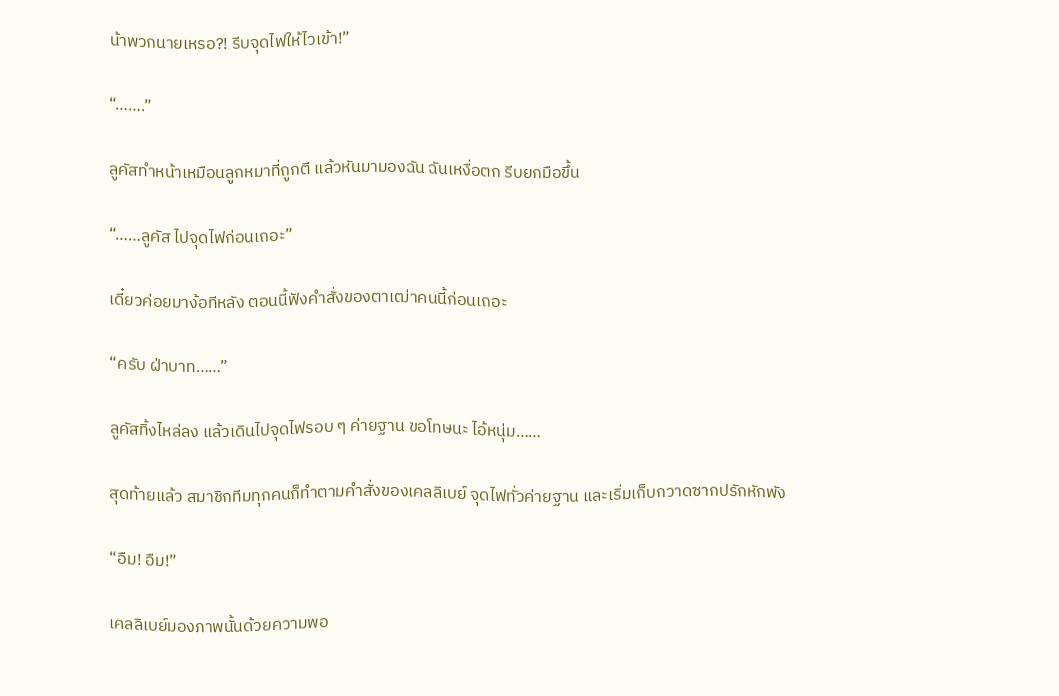น้าพวกนายเหรอ?! รีบจุดไฟให้ไวเข้า!”

“…….”

ลูคัสทำหน้าเหมือนลูกหมาที่ถูกตี แล้วหันมามองฉัน ฉันเหงื่อตก รีบยกมือขึ้น

“……ลูคัส ไปจุดไฟก่อนเถอะ”

เดี๋ยวค่อยมาง้อทีหลัง ตอนนี้ฟังคำสั่งของตาเฒ่าคนนี้ก่อนเถอะ

“ครับ ฝ่าบาท……”

ลูคัสทิ้งไหล่ลง แล้วเดินไปจุดไฟรอบ ๆ ค่ายฐาน ขอโทษนะ ไอ้หนุ่ม……

สุดท้ายแล้ว สมาชิกทีมทุกคนก็ทำตามคำสั่งของเคลลิเบย์ จุดไฟทั่วค่ายฐาน และเริ่มเก็บกวาดซากปรักหักพัง

“อืม! อืม!”

เคลลิเบย์มองภาพนั้นด้วยความพอ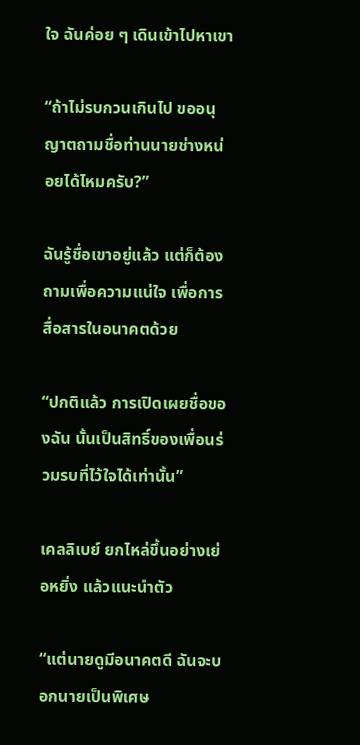ใจ ฉันค่อย ๆ เดินเข้าไปหาเขา

“ถ้าไม่รบกวนเกินไป ขออนุญาตถามชื่อท่านนายช่างหน่อยได้ไหมครับ?”

ฉันรู้ชื่อเขาอยู่แล้ว แต่ก็ต้องถามเพื่อความแน่ใจ เพื่อการสื่อสารในอนาคตด้วย

“ปกติแล้ว การเปิดเผยชื่อของฉัน นั้นเป็นสิทธิ์ของเพื่อนร่วมรบที่ไว้ใจได้เท่านั้น”

เคลลิเบย์ ยกไหล่ขึ้นอย่างเย่อหยิ่ง แล้วแนะนำตัว

“แต่นายดูมีอนาคตดี ฉันจะบอกนายเป็นพิเศษ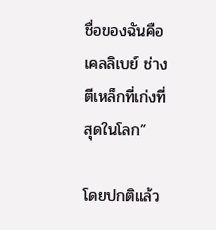ชื่อของฉันคือ เคลลิเบย์ ช่างตีเหล็กที่เก่งที่สุดในโลก”

โดยปกติแล้ว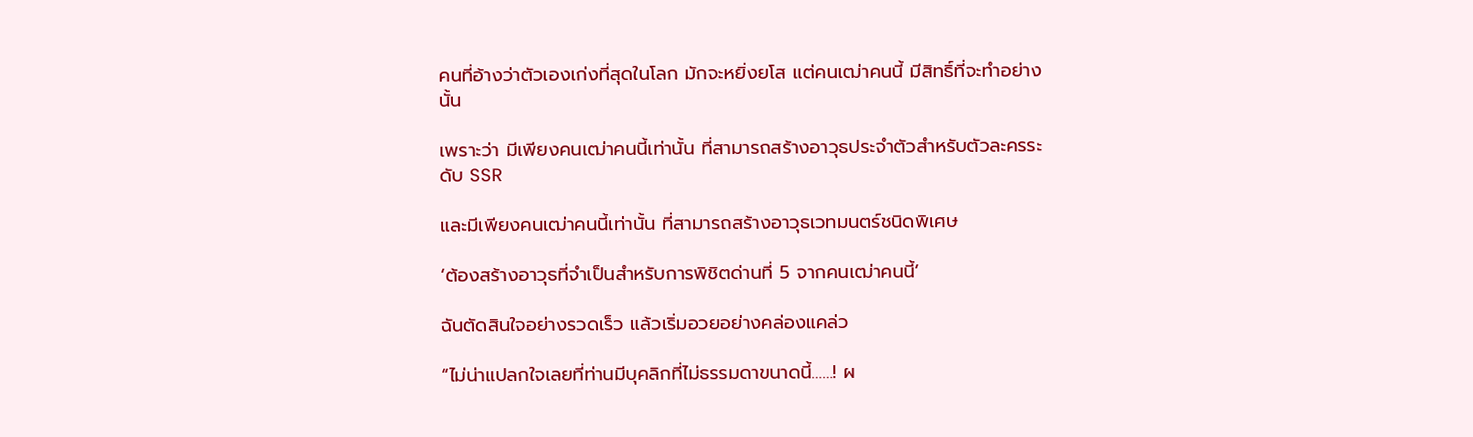คนที่อ้างว่าตัวเองเก่งที่สุดในโลก มักจะหยิ่งยโส แต่คนเฒ่าคนนี้ มีสิทธิ์ที่จะทำอย่างนั้น

เพราะว่า มีเพียงคนเฒ่าคนนี้เท่านั้น ที่สามารถสร้างอาวุธประจำตัวสำหรับตัวละครระดับ SSR

และมีเพียงคนเฒ่าคนนี้เท่านั้น ที่สามารถสร้างอาวุธเวทมนตร์ชนิดพิเศษ

‘ต้องสร้างอาวุธที่จำเป็นสำหรับการพิชิตด่านที่ 5 จากคนเฒ่าคนนี้’

ฉันตัดสินใจอย่างรวดเร็ว แล้วเริ่มอวยอย่างคล่องแคล่ว

“ไม่น่าแปลกใจเลยที่ท่านมีบุคลิกที่ไม่ธรรมดาขนาดนี้……! ผ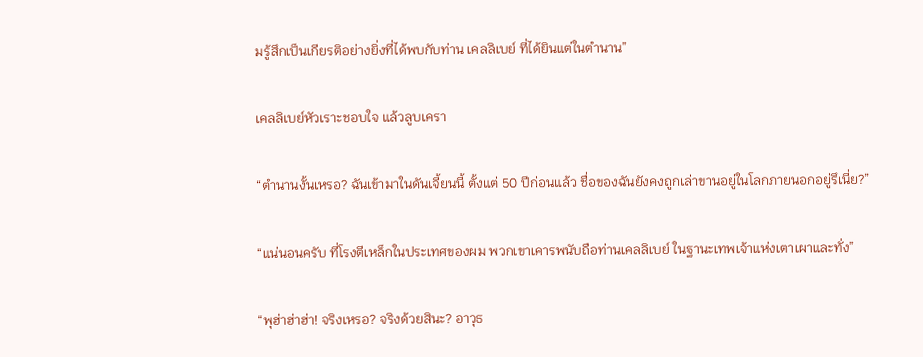มรู้สึกเป็นเกียรติอย่างยิ่งที่ได้พบกับท่าน เคลลิเบย์ ที่ได้ยินแต่ในตำนาน”

เคลลิเบย์หัวเราะชอบใจ แล้วลูบเครา

“ตำนานงั้นเหรอ? ฉันเข้ามาในดันเจี้ยนนี้ ตั้งแต่ 50 ปีก่อนแล้ว ชื่อของฉันยังคงถูกเล่าขานอยู่ในโลกภายนอกอยู่รึเนี่ย?”

“แน่นอนครับ ที่โรงตีเหล็กในประเทศของผม พวกเขาเคารพนับถือท่านเคลลิเบย์ ในฐานะเทพเจ้าแห่งเตาเผาและทั่ง”

“พุฮ่าฮ่าฮ่า! จริงเหรอ? จริงด้วยสินะ? อาวุธ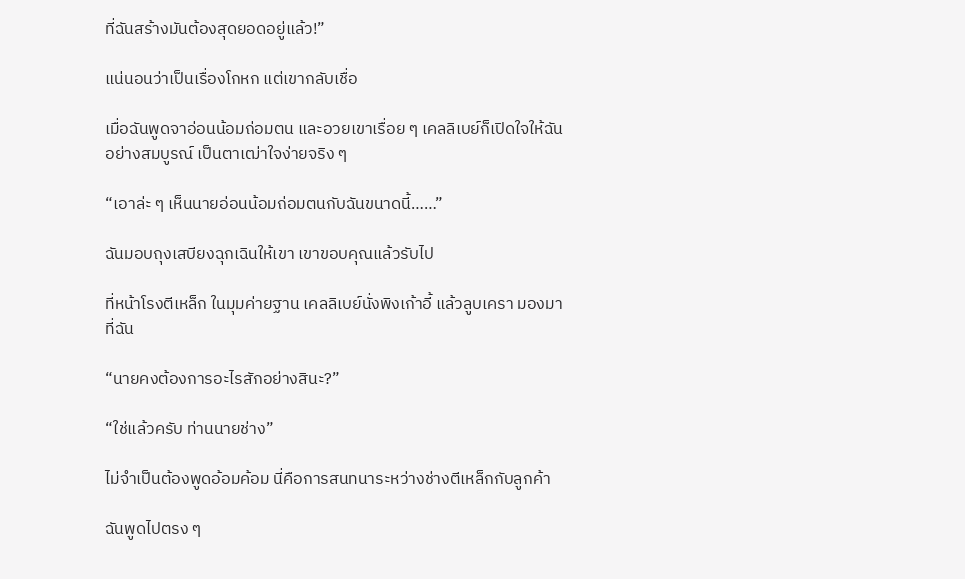ที่ฉันสร้างมันต้องสุดยอดอยู่แล้ว!”

แน่นอนว่าเป็นเรื่องโกหก แต่เขากลับเชื่อ

เมื่อฉันพูดจาอ่อนน้อมถ่อมตน และอวยเขาเรื่อย ๆ เคลลิเบย์ก็เปิดใจให้ฉันอย่างสมบูรณ์ เป็นตาเฒ่าใจง่ายจริง ๆ

“เอาล่ะ ๆ เห็นนายอ่อนน้อมถ่อมตนกับฉันขนาดนี้……”

ฉันมอบถุงเสบียงฉุกเฉินให้เขา เขาขอบคุณแล้วรับไป

ที่หน้าโรงตีเหล็ก ในมุมค่ายฐาน เคลลิเบย์นั่งพิงเก้าอี้ แล้วลูบเครา มองมาที่ฉัน

“นายคงต้องการอะไรสักอย่างสินะ?”

“ใช่แล้วครับ ท่านนายช่าง”

ไม่จำเป็นต้องพูดอ้อมค้อม นี่คือการสนทนาระหว่างช่างตีเหล็กกับลูกค้า

ฉันพูดไปตรง ๆ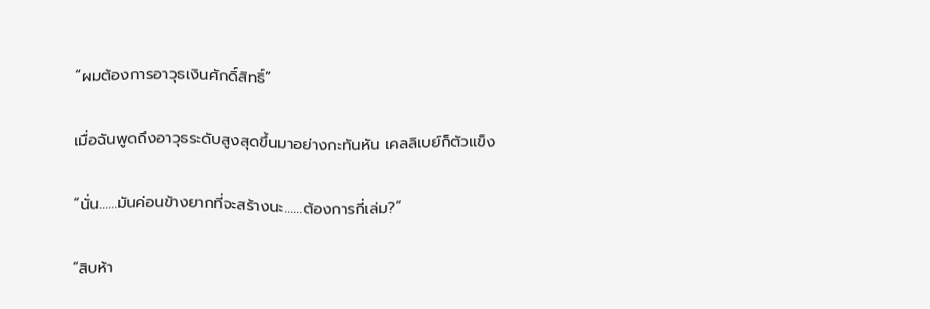“ผมต้องการอาวุธเงินศักดิ์สิทธิ์”

เมื่อฉันพูดถึงอาวุธระดับสูงสุดขึ้นมาอย่างกะทันหัน เคลลิเบย์ก็ตัวแข็ง

“นั่น……มันค่อนข้างยากที่จะสร้างนะ……ต้องการกี่เล่ม?”

“สิบห้า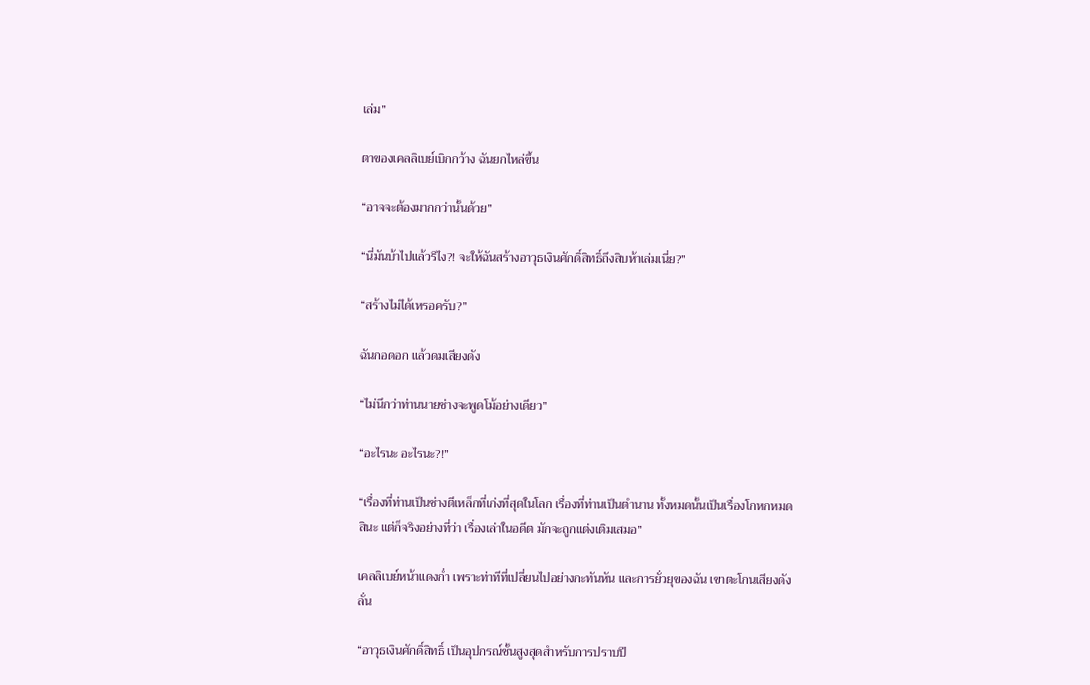เล่ม”

ตาของเคลลิเบย์เบิกกว้าง ฉันยกไหล่ขึ้น

“อาจจะต้องมากกว่านั้นด้วย”

“นี่มันบ้าไปแล้วรึไง?! จะให้ฉันสร้างอาวุธเงินศักดิ์สิทธิ์ถึงสิบห้าเล่มเนี่ย?”

“สร้างไม่ได้เหรอครับ?”

ฉันกอดอก แล้วดมเสียงดัง

“ไม่นึกว่าท่านนายช่างจะพูดโม้อย่างเดียว”

“อะไรนะ อะไรนะ?!”

“เรื่องที่ท่านเป็นช่างตีเหล็กที่เก่งที่สุดในโลก เรื่องที่ท่านเป็นตำนาน ทั้งหมดนั้นเป็นเรื่องโกหกหมดสินะ แต่ก็จริงอย่างที่ว่า เรื่องเล่าในอดีต มักจะถูกแต่งเติมเสมอ”

เคลลิเบย์หน้าแดงก่ำ เพราะท่าทีที่เปลี่ยนไปอย่างกะทันหัน และการยั่วยุของฉัน เขาตะโกนเสียงดังลั่น

“อาวุธเงินศักดิ์สิทธิ์ เป็นอุปกรณ์ชั้นสูงสุดสำหรับการปราบปี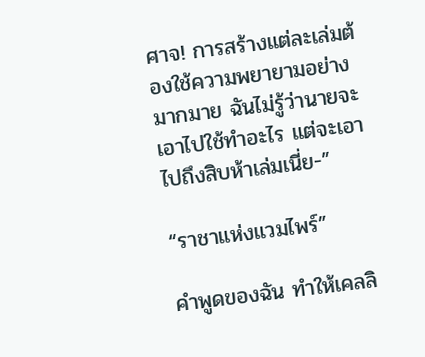ศาจ! การสร้างแต่ละเล่มต้องใช้ความพยายามอย่างมากมาย ฉันไม่รู้ว่านายจะเอาไปใช้ทำอะไร แต่จะเอาไปถึงสิบห้าเล่มเนี่ย-”

“ราชาแห่งแวมไพร์”

คำพูดของฉัน ทำให้เคลลิ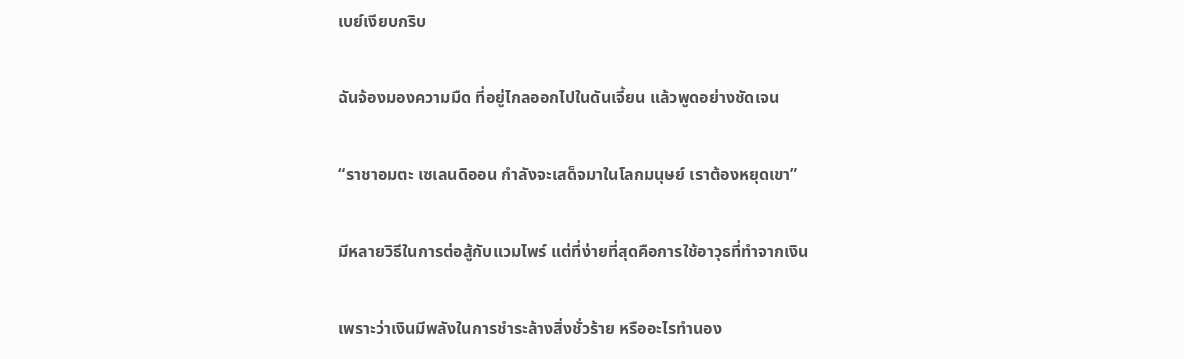เบย์เงียบกริบ

ฉันจ้องมองความมืด ที่อยู่ไกลออกไปในดันเจี้ยน แล้วพูดอย่างชัดเจน

“ราชาอมตะ เซเลนดิออน กำลังจะเสด็จมาในโลกมนุษย์ เราต้องหยุดเขา”

มีหลายวิธีในการต่อสู้กับแวมไพร์ แต่ที่ง่ายที่สุดคือการใช้อาวุธที่ทำจากเงิน

เพราะว่าเงินมีพลังในการชำระล้างสิ่งชั่วร้าย หรืออะไรทำนอง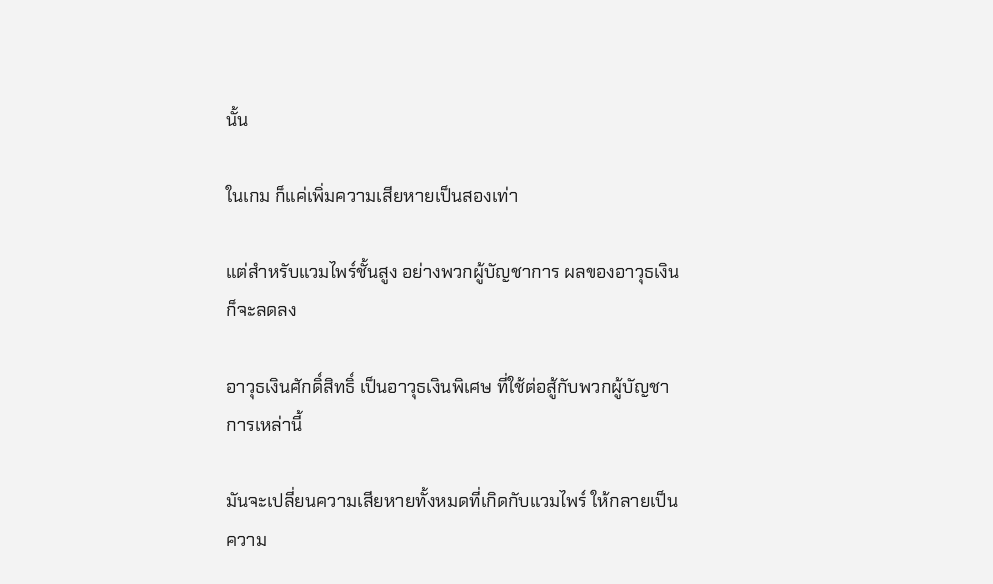นั้น

ในเกม ก็แค่เพิ่มความเสียหายเป็นสองเท่า

แต่สำหรับแวมไพร์ชั้นสูง อย่างพวกผู้บัญชาการ ผลของอาวุธเงินก็จะลดลง

อาวุธเงินศักดิ์สิทธิ์ เป็นอาวุธเงินพิเศษ ที่ใช้ต่อสู้กับพวกผู้บัญชาการเหล่านี้

มันจะเปลี่ยนความเสียหายทั้งหมดที่เกิดกับแวมไพร์ ให้กลายเป็นความ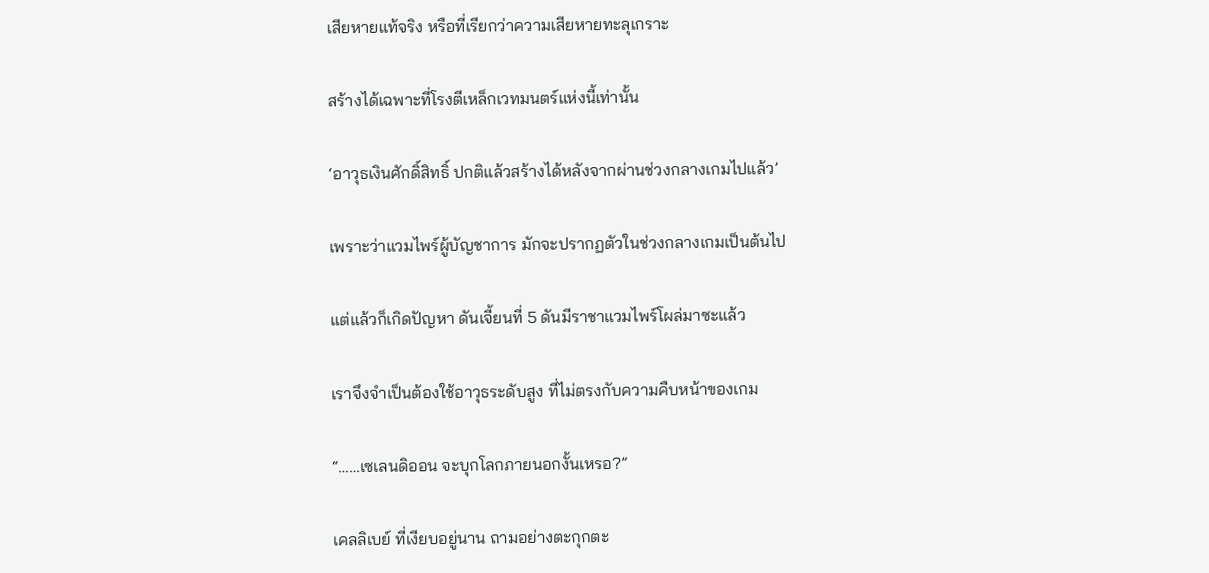เสียหายแท้จริง หรือที่เรียกว่าความเสียหายทะลุเกราะ

สร้างได้เฉพาะที่โรงตีเหล็กเวทมนตร์แห่งนี้เท่านั้น

‘อาวุธเงินศักดิ์สิทธิ์ ปกติแล้วสร้างได้หลังจากผ่านช่วงกลางเกมไปแล้ว’

เพราะว่าแวมไพร์ผู้บัญชาการ มักจะปรากฏตัวในช่วงกลางเกมเป็นต้นไป

แต่แล้วก็เกิดปัญหา ดันเจี้ยนที่ 5 ดันมีราชาแวมไพร์โผล่มาซะแล้ว

เราจึงจำเป็นต้องใช้อาวุธระดับสูง ที่ไม่ตรงกับความคืบหน้าของเกม

“……เซเลนดิออน จะบุกโลกภายนอกงั้นเหรอ?”

เคลลิเบย์ ที่เงียบอยู่นาน ถามอย่างตะกุกตะ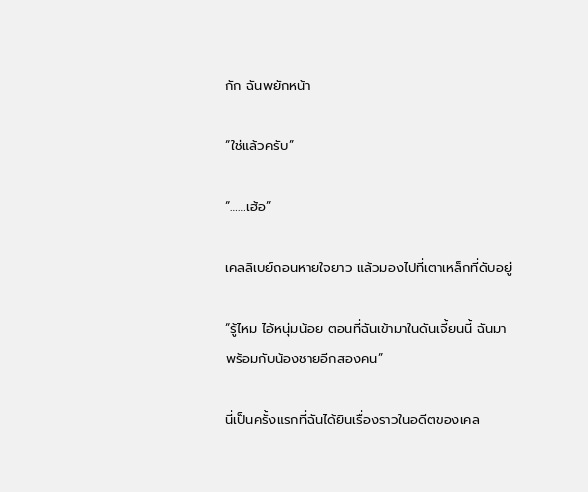กัก ฉันพยักหน้า

“ใช่แล้วครับ”

“……เฮ้อ”

เคลลิเบย์ถอนหายใจยาว แล้วมองไปที่เตาเหล็กที่ดับอยู่

“รู้ไหม ไอ้หนุ่มน้อย ตอนที่ฉันเข้ามาในดันเจี้ยนนี้ ฉันมาพร้อมกับน้องชายอีกสองคน”

นี่เป็นครั้งแรกที่ฉันได้ยินเรื่องราวในอดีตของเคล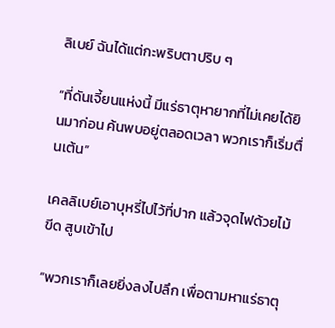ลิเบย์ ฉันได้แต่กะพริบตาปริบ ๆ

“ที่ดันเจี้ยนแห่งนี้ มีแร่ธาตุหายากที่ไม่เคยได้ยินมาก่อน ค้นพบอยู่ตลอดเวลา พวกเราก็เริ่มตื่นเต้น”

เคลลิเบย์เอาบุหรี่ไปไว้ที่ปาก แล้วจุดไฟด้วยไม้ขีด สูบเข้าไป

“พวกเราก็เลยยิ่งลงไปลึก เพื่อตามหาแร่ธาตุ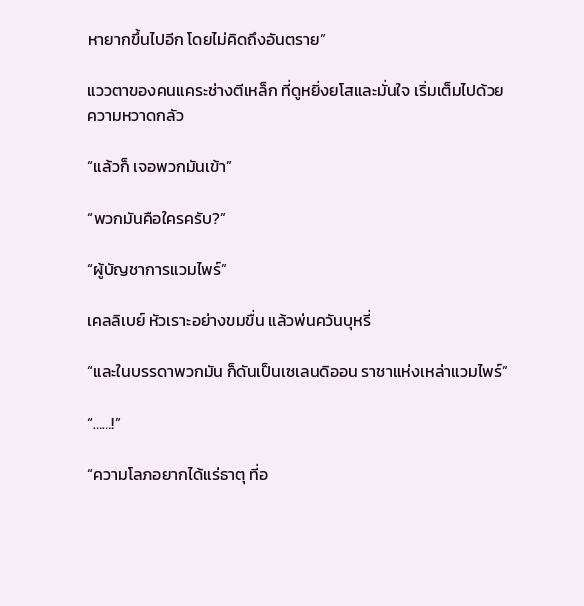หายากขึ้นไปอีก โดยไม่คิดถึงอันตราย”

แววตาของคนแคระช่างตีเหล็ก ที่ดูหยิ่งยโสและมั่นใจ เริ่มเต็มไปด้วยความหวาดกลัว

“แล้วก็ เจอพวกมันเข้า”

“พวกมันคือใครครับ?”

“ผู้บัญชาการแวมไพร์”

เคลลิเบย์ หัวเราะอย่างขมขื่น แล้วพ่นควันบุหรี่

“และในบรรดาพวกมัน ก็ดันเป็นเซเลนดิออน ราชาแห่งเหล่าแวมไพร์”

“……!”

“ความโลภอยากได้แร่ธาตุ ที่อ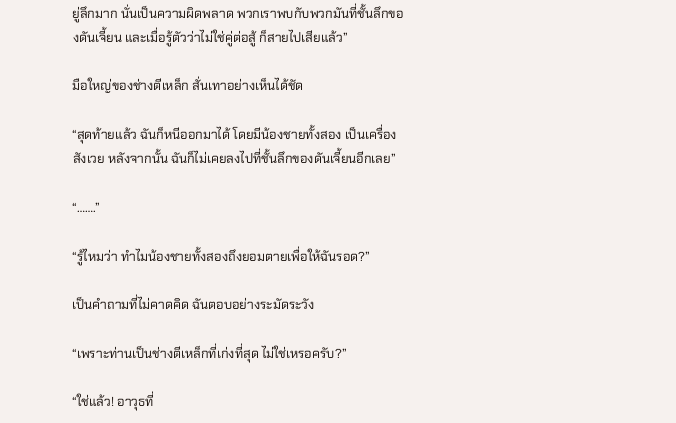ยู่ลึกมาก นั่นเป็นความผิดพลาด พวกเราพบกับพวกมันที่ชั้นลึกของดันเจี้ยน และเมื่อรู้ตัวว่าไม่ใช่คู่ต่อสู้ ก็สายไปเสียแล้ว”

มือใหญ่ของช่างตีเหล็ก สั่นเทาอย่างเห็นได้ชัด

“สุดท้ายแล้ว ฉันก็หนีออกมาได้ โดยมีน้องชายทั้งสอง เป็นเครื่องสังเวย หลังจากนั้น ฉันก็ไม่เคยลงไปที่ชั้นลึกของดันเจี้ยนอีกเลย”

“…….”

“รู้ไหมว่า ทำไมน้องชายทั้งสองถึงยอมตายเพื่อให้ฉันรอด?”

เป็นคำถามที่ไม่คาดคิด ฉันตอบอย่างระมัดระวัง

“เพราะท่านเป็นช่างตีเหล็กที่เก่งที่สุด ไม่ใช่เหรอครับ?”

“ใช่แล้ว! อาวุธที่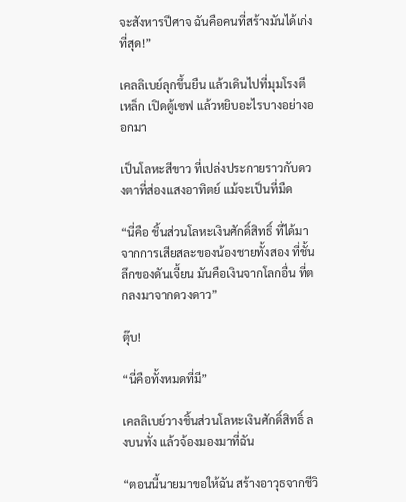จะสังหารปีศาจ ฉันคือคนที่สร้างมันได้เก่งที่สุด!”

เคลลิเบย์ลุกขึ้นยืน แล้วเดินไปที่มุมโรงตีเหล็ก เปิดตู้เซฟ แล้วหยิบอะไรบางอย่างออกมา

เป็นโลหะสีขาว ที่เปล่งประกายราวกับดวงตาที่ส่องแสงอาทิตย์ แม้จะเป็นที่มืด

“นี่คือ ชิ้นส่วนโลหะเงินศักดิ์สิทธิ์ ที่ได้มาจากการเสียสละของน้องชายทั้งสอง ที่ชั้นลึกของดันเจี้ยน มันคือเงินจากโลกอื่น ที่ตกลงมาจากดวงดาว”

ตุ๊บ!

“นี่คือทั้งหมดที่มี”

เคลลิเบย์วางชิ้นส่วนโลหะเงินศักดิ์สิทธิ์ ลงบนทั่ง แล้วจ้องมองมาที่ฉัน

“ตอนนี้นายมาขอให้ฉัน สร้างอาวุธจากชีวิ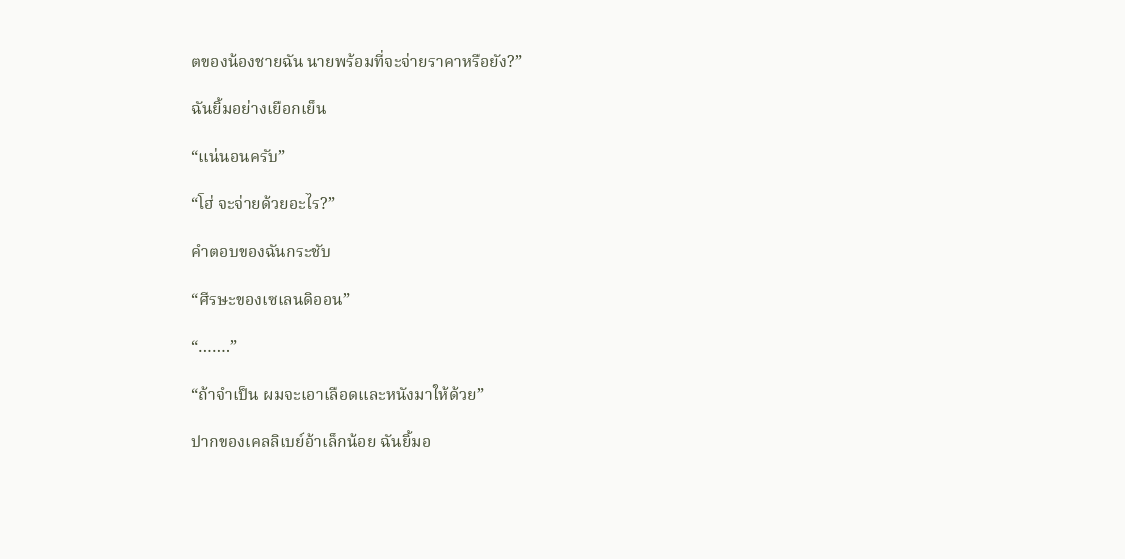ตของน้องชายฉัน นายพร้อมที่จะจ่ายราคาหรือยัง?”

ฉันยิ้มอย่างเยือกเย็น

“แน่นอนครับ”

“โฮ่ จะจ่ายด้วยอะไร?”

คำตอบของฉันกระชับ

“ศีรษะของเซเลนดิออน”

“…….”

“ถ้าจำเป็น ผมจะเอาเลือดและหนังมาให้ด้วย”

ปากของเคลลิเบย์อ้าเล็กน้อย ฉันยิ้มอ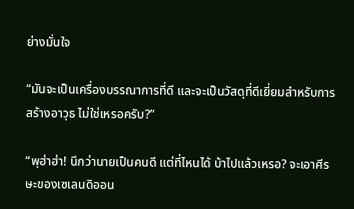ย่างมั่นใจ

“มันจะเป็นเครื่องบรรณาการที่ดี และจะเป็นวัสดุที่ดีเยี่ยมสำหรับการสร้างอาวุธ ไม่ใช่เหรอครับ?”

“พุฮ่าฮ่า! นึกว่านายเป็นคนดี แต่ที่ไหนได้ บ้าไปแล้วเหรอ? จะเอาศีรษะของเซเลนดิออน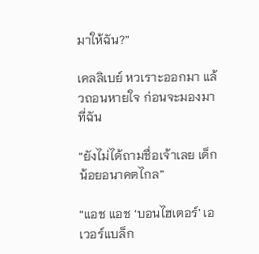มาให้ฉัน?”

เคลลิเบย์ หวเราะออกมา แล้วถอนหายใจ ก่อนจะมองมาที่ฉัน

“ยังไม่ได้ถามชื่อเจ้าเลย เด็กน้อยอนาคตไกล”

“แอช แอช ‘บอนไฮเตอร์’ เอเวอร์แบล็ก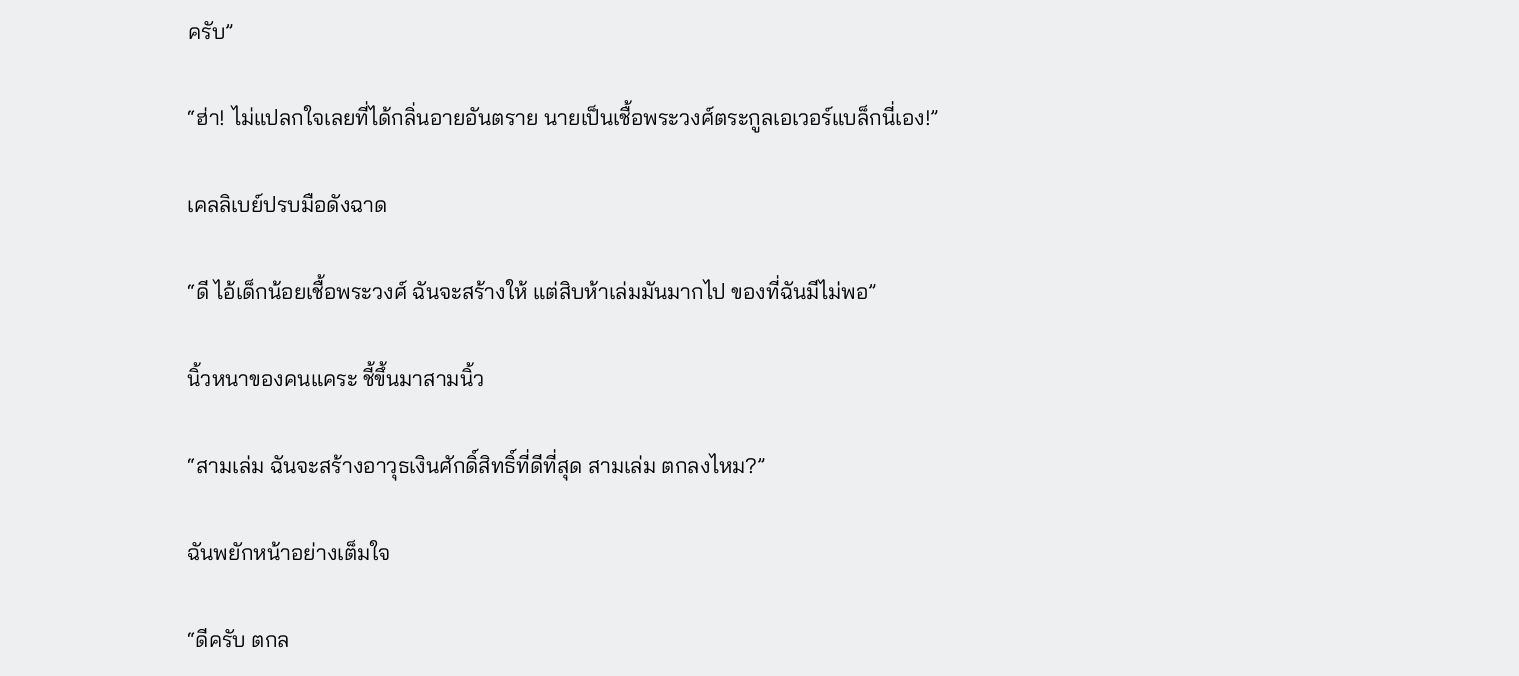ครับ”

“ฮ่า! ไม่แปลกใจเลยที่ได้กลิ่นอายอันตราย นายเป็นเชื้อพระวงศ์ตระกูลเอเวอร์แบล็กนี่เอง!”

เคลลิเบย์ปรบมือดังฉาด

“ดี ไอ้เด็กน้อยเชื้อพระวงศ์ ฉันจะสร้างให้ แต่สิบห้าเล่มมันมากไป ของที่ฉันมีไม่พอ”

นิ้วหนาของคนแคระ ชี้ขึ้นมาสามนิ้ว

“สามเล่ม ฉันจะสร้างอาวุธเงินศักดิ์สิทธิ์ที่ดีที่สุด สามเล่ม ตกลงไหม?”

ฉันพยักหน้าอย่างเต็มใจ

“ดีครับ ตกล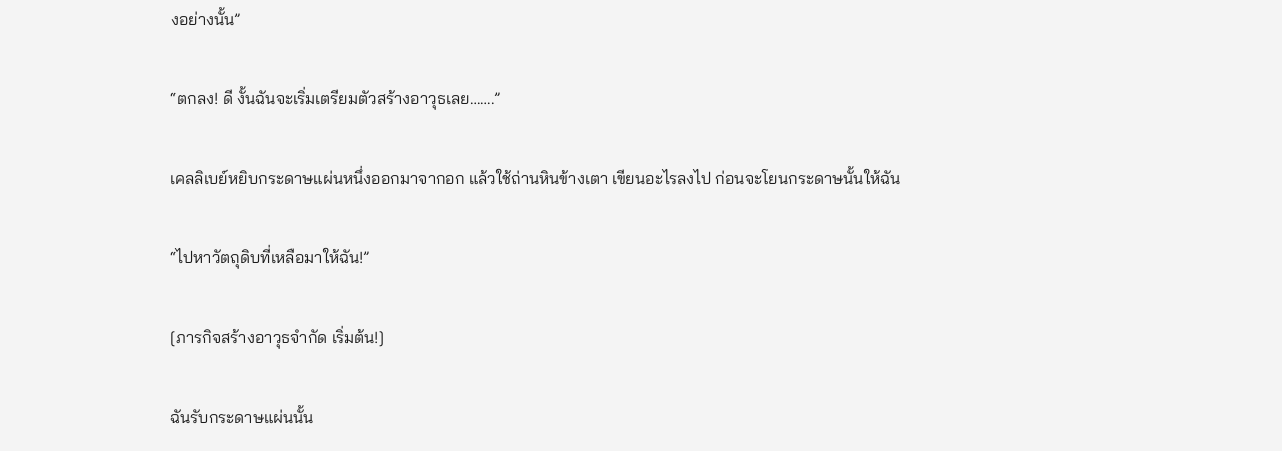งอย่างนั้น”

“ตกลง! ดี งั้นฉันจะเริ่มเตรียมตัวสร้างอาวุธเลย…….”

เคลลิเบย์หยิบกระดาษแผ่นหนึ่งออกมาจากอก แล้วใช้ถ่านหินข้างเตา เขียนอะไรลงไป ก่อนจะโยนกระดาษนั้นให้ฉัน

“ไปหาวัตถุดิบที่เหลือมาให้ฉัน!”

[ภารกิจสร้างอาวุธจำกัด เริ่มต้น!]

ฉันรับกระดาษแผ่นนั้น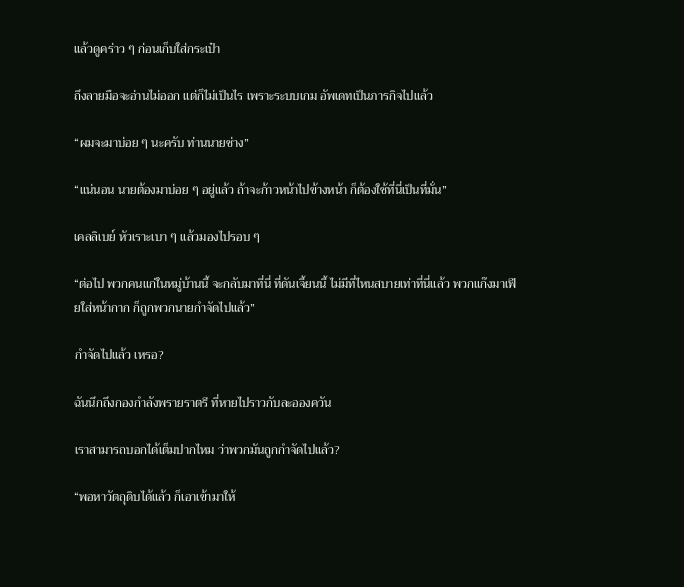แล้วดูคร่าว ๆ ก่อนเก็บใส่กระเป๋า

ถึงลายมือจะอ่านไม่ออก แต่ก็ไม่เป็นไร เพราะระบบเกม อัพเดทเป็นภารกิจไปแล้ว

“ผมจะมาบ่อย ๆ นะครับ ท่านนายช่าง”

“แน่นอน นายต้องมาบ่อย ๆ อยู่แล้ว ถ้าจะก้าวหน้าไปข้างหน้า ก็ต้องใช้ที่นี่เป็นที่มั่น”

เคลลิเบย์ หัวเราะเบา ๆ แล้วมองไปรอบ ๆ

“ต่อไป พวกคนแก่ในหมู่บ้านนี้ จะกลับมาที่นี่ ที่ดันเจี้ยนนี้ ไม่มีที่ไหนสบายเท่าที่นี่แล้ว พวกแก๊งมาเฟียใส่หน้ากาก ก็ถูกพวกนายกำจัดไปแล้ว”

กำจัดไปแล้ว เหรอ?

ฉันนึกถึงกองกำลังพรายราตรี ที่หายไปราวกับละอองควัน

เราสามารถบอกได้เต็มปากไหม ว่าพวกมันถูกกำจัดไปแล้ว?

“พอหาวัตถุดิบได้แล้ว ก็เอาเข้ามาให้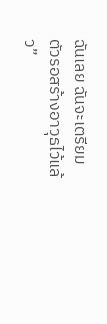ฉันเลย ฉันจะเตรียมตัวรอสร้างอาวุธไว้แล้ว”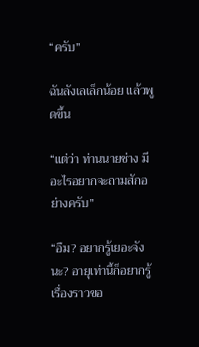“ครับ”

ฉันลังเลเล็กน้อย แล้วพูดขึ้น

“แต่ว่า ท่านนายช่าง มีอะไรอยากจะถามสักอย่างครับ”

“อืม? อยากรู้เยอะจังนะ? อายุเท่านี้ก็อยากรู้เรื่องราวขอ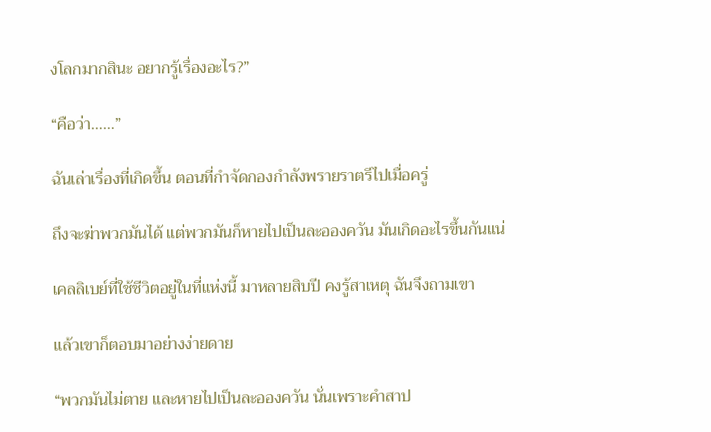งโลกมากสินะ อยากรู้เรื่องอะไร?”

“คือว่า……”

ฉันเล่าเรื่องที่เกิดขึ้น ตอนที่กำจัดกองกำลังพรายราตรีไปเมื่อครู่

ถึงจะฆ่าพวกมันได้ แต่พวกมันก็หายไปเป็นละอองควัน มันเกิดอะไรขึ้นกันแน่

เคลลิเบย์ที่ใช้ชีวิตอยู่ในที่แห่งนี้ มาหลายสิบปี คงรู้สาเหตุ ฉันจึงถามเขา

แล้วเขาก็ตอบมาอย่างง่ายดาย

“พวกมันไม่ตาย และหายไปเป็นละอองควัน นั่นเพราะคำสาป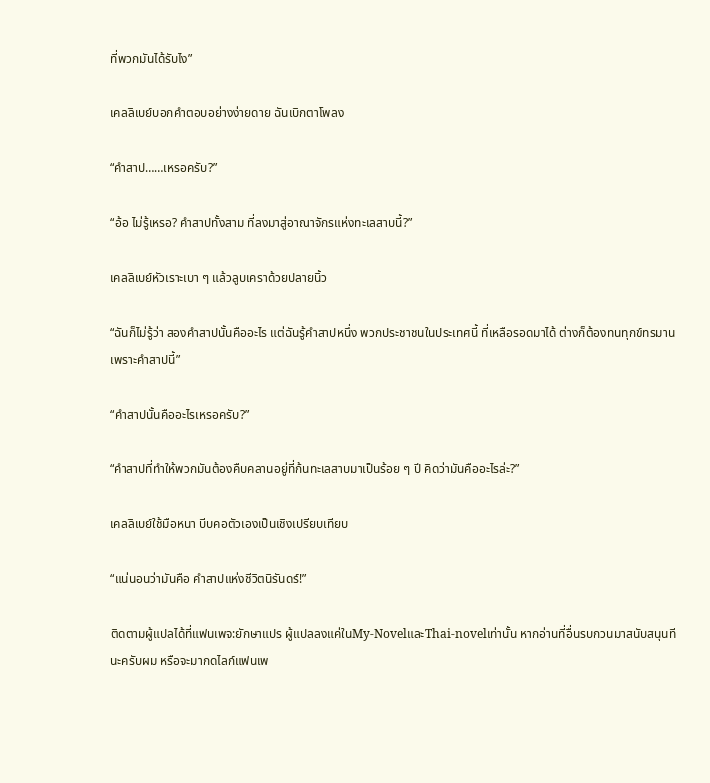ที่พวกมันได้รับไง”

เคลลิเบย์บอกคำตอบอย่างง่ายดาย ฉันเบิกตาโพลง

“คำสาป……เหรอครับ?”

“อ้อ ไม่รู้เหรอ? คำสาปทั้งสาม ที่ลงมาสู่อาณาจักรแห่งทะเลสาบนี้?”

เคลลิเบย์หัวเราะเบา ๆ แล้วลูบเคราด้วยปลายนิ้ว

“ฉันก็ไม่รู้ว่า สองคำสาปนั้นคืออะไร แต่ฉันรู้คำสาปหนึ่ง พวกประชาชนในประเทศนี้ ที่เหลือรอดมาได้ ต่างก็ต้องทนทุกข์ทรมานเพราะคำสาปนี้”

“คำสาปนั้นคืออะไรเหรอครับ?”

“คำสาปที่ทำให้พวกมันต้องคืบคลานอยู่ที่ก้นทะเลสาบมาเป็นร้อย ๆ ปี คิดว่ามันคืออะไรล่ะ?”

เคลลิเบย์ใช้มือหนา บีบคอตัวเองเป็นเชิงเปรียบเทียบ

“แน่นอนว่ามันคือ คำสาปแห่งชีวิตนิรันดร์!”

ติดตามผู้แปลได้ที่แฟนเพจ:ยักษาแปร ผู้แปลลงแค่ในMy-NovelและThai-novelเท่านั้น หากอ่านที่อื่นรบกวนมาสนับสนุนทีนะครับผม หรือจะมากดไลก์แฟนเพ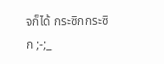จก็ได้ กระซิกกระซิก ;-;_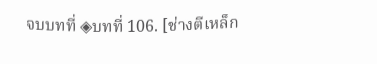จบบทที่ ◈บทที่ 106. [ช่างตีเหล็ก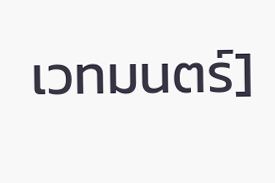เวทมนตร์]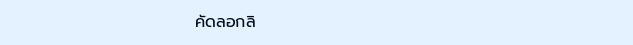คัดลอกลิ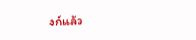งก์แล้ว